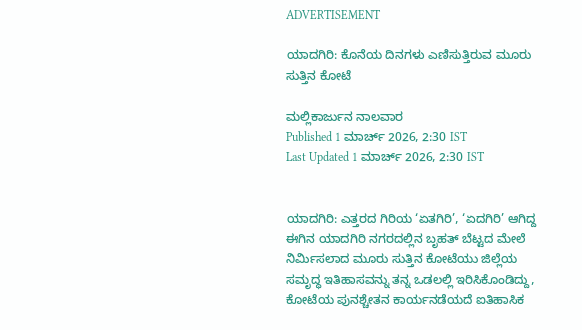ADVERTISEMENT

ಯಾದಗಿರಿ: ಕೊನೆಯ ದಿನಗಳು ಎಣಿಸುತ್ತಿರುವ ಮೂರು ಸುತ್ತಿನ ಕೋಟೆ

ಮಲ್ಲಿಕಾರ್ಜುನ ನಾಲವಾರ
Published 1 ಮಾರ್ಚ್ 2026, 2:30 IST
Last Updated 1 ಮಾರ್ಚ್ 2026, 2:30 IST


ಯಾದಗಿರಿ: ಎತ್ತರದ ಗಿರಿಯ ‘ಏತಗಿರಿ’, ‘ಏದಗಿರಿ’ ಆಗಿದ್ದ ಈಗಿನ ಯಾದಗಿರಿ ನಗರದಲ್ಲಿನ ಬೃಹತ್ ಬೆಟ್ಟದ ಮೇಲೆ ನಿರ್ಮಿಸಲಾದ ಮೂರು ಸುತ್ತಿನ ಕೋಟೆಯು ಜಿಲ್ಲೆಯ ಸಮೃದ್ಧ ಇತಿಹಾಸವನ್ನು ತನ್ನ ಒಡಲಲ್ಲಿ ಇರಿಸಿಕೊಂಡಿದ್ದು, ಕೋಟೆಯ ಪುನಶ್ಚೇತನ ಕಾರ್ಯನಡೆಯದೆ ಐತಿಹಾಸಿಕ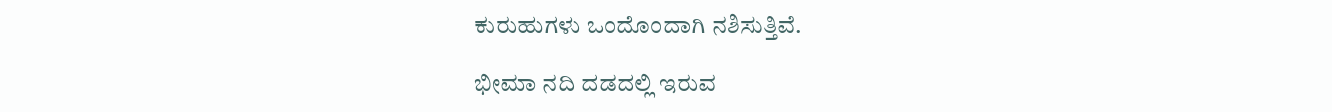ಕುರುಹುಗಳು ಒಂದೊಂದಾಗಿ ನಶಿಸುತ್ತಿವೆ.

ಭೀಮಾ ನದಿ ದಡದಲ್ಲಿ ಇರುವ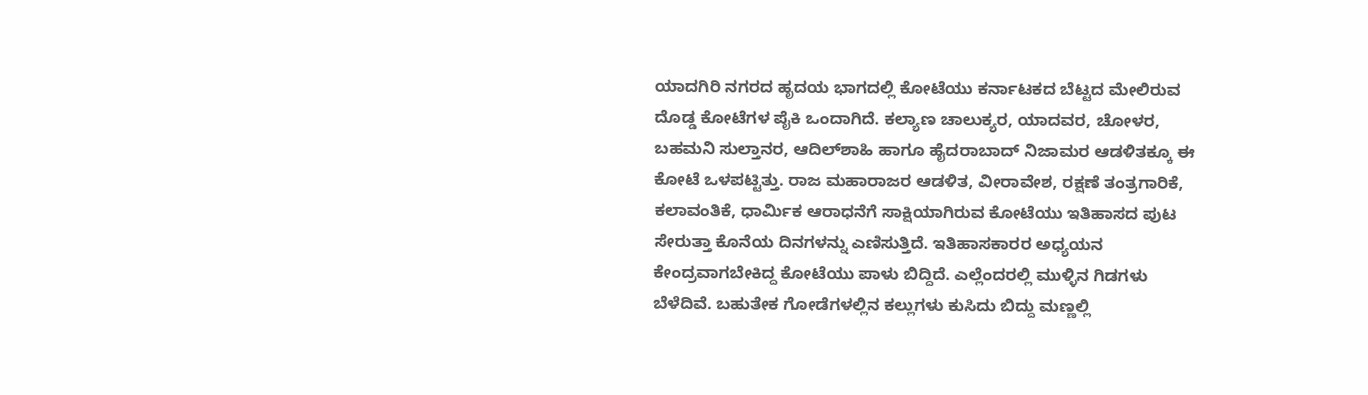ಯಾದಗಿರಿ ನಗರದ ಹೃದಯ ಭಾಗದಲ್ಲಿ ಕೋಟೆಯು ಕರ್ನಾಟಕದ ಬೆಟ್ಟದ ಮೇಲಿರುವ ದೊಡ್ಡ ಕೋಟೆಗಳ ಪೈಕಿ ಒಂದಾಗಿದೆ. ಕಲ್ಯಾಣ ಚಾಲುಕ್ಯರ, ಯಾದವರ, ಚೋಳರ, ಬಹಮನಿ ಸುಲ್ತಾನರ, ಆದಿಲ್‌ಶಾಹಿ ಹಾಗೂ ಹೈದರಾಬಾದ್ ನಿಜಾಮರ ಆಡಳಿತಕ್ಕೂ ಈ ಕೋಟೆ ಒಳಪಟ್ಟಿತ್ತು. ರಾಜ ಮಹಾರಾಜರ ಆಡಳಿತ, ವೀರಾವೇಶ, ರಕ್ಷಣೆ ತಂತ್ರಗಾರಿಕೆ, ಕಲಾವಂತಿಕೆ, ಧಾರ್ಮಿಕ ಆರಾಧನೆಗೆ ಸಾಕ್ಷಿಯಾಗಿರುವ ಕೋಟೆಯು ಇತಿಹಾಸದ ಪುಟ ಸೇರುತ್ತಾ ಕೊನೆಯ ದಿನಗಳನ್ನು ಎಣಿಸುತ್ತಿದೆ. ಇತಿಹಾಸಕಾರರ ಅಧ್ಯಯನ ಕೇಂದ್ರವಾಗಬೇಕಿದ್ದ ಕೋಟೆಯು ಪಾಳು ಬಿದ್ದಿದೆ. ಎಲ್ಲೆಂದರಲ್ಲಿ ಮುಳ್ಳಿನ ಗಿಡಗಳು ಬೆಳೆದಿವೆ. ಬಹುತೇಕ ಗೋಡೆಗಳಲ್ಲಿನ ಕಲ್ಲುಗಳು ಕುಸಿದು ಬಿದ್ದು ಮಣ್ಣಲ್ಲಿ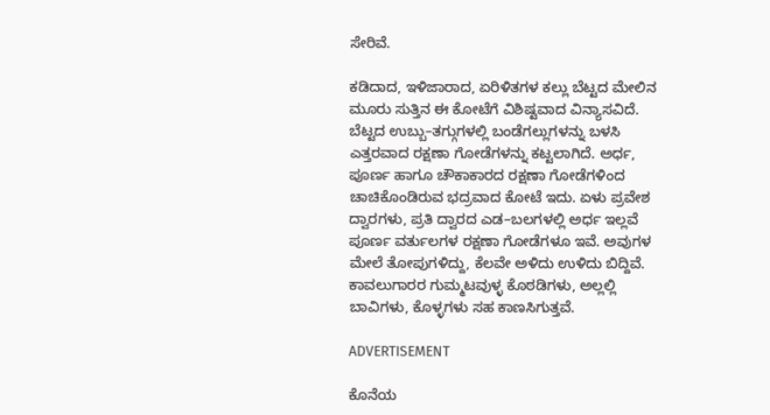ಸೇರಿವೆ.

ಕಡಿದಾದ, ಇಳಿಜಾರಾದ, ಏರಿಳಿತಗಳ ಕಲ್ಲು ಬೆಟ್ಟದ ಮೇಲಿನ ಮೂರು ಸುತ್ತಿನ ಈ ಕೋಟೆಗೆ ವಿಶಿಷ್ಟವಾದ ವಿನ್ಯಾಸವಿದೆ. ಬೆಟ್ಟದ ಉಬ್ಬು–ತಗ್ಗುಗಳಲ್ಲಿ ಬಂಡೆಗಲ್ಲುಗಳನ್ನು ಬಳಸಿ ಎತ್ತರವಾದ ರಕ್ಷಣಾ ಗೋಡೆಗಳನ್ನು ಕಟ್ಟಲಾಗಿದೆ. ಅರ್ಧ, ಪೂರ್ಣ ಹಾಗೂ ಚೌಕಾಕಾರದ ರಕ್ಷಣಾ ಗೋಡೆಗಳಿಂದ ಚಾಚಿಕೊಂಡಿರುವ ಭದ್ರವಾದ ಕೋಟೆ ಇದು. ಏಳು ಪ್ರವೇಶ ದ್ವಾರಗಳು, ಪ್ರತಿ ದ್ವಾರದ ಎಡ–ಬಲಗಳಲ್ಲಿ ಅರ್ಧ ಇಲ್ಲವೆ ಪೂರ್ಣ ವರ್ತುಲಗಳ ರಕ್ಷಣಾ ಗೋಡೆಗಳೂ ಇವೆ. ಅವುಗಳ ಮೇಲೆ ತೋಪುಗಳಿದ್ದು, ಕೆಲವೇ ಅಳಿದು ಉಳಿದು ಬಿದ್ದಿವೆ. ಕಾವಲುಗಾರರ ಗುಮ್ಮಟವುಳ್ಳ ಕೊಠಡಿಗಳು, ಅಲ್ಲಲ್ಲಿ ಬಾವಿಗಳು, ಕೊಳ್ಳಗಳು ಸಹ ಕಾಣಸಿಗುತ್ತವೆ.

ADVERTISEMENT

ಕೊನೆಯ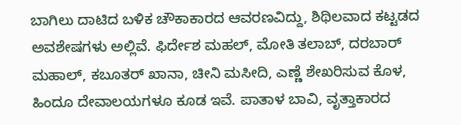ಬಾಗಿಲು ದಾಟಿದ ಬಳಿಕ ಚೌಕಾಕಾರದ ಆವರಣವಿದ್ದು, ಶಿಥಿಲವಾದ ಕಟ್ಟಡದ ಅವಶೇಷಗಳು ಅಲ್ಲಿವೆ. ಫಿರ್ದೇಶ ಮಹಲ್‌, ಮೋತಿ ತಲಾಬ್‌, ದರಬಾರ್‌ ಮಹಾಲ್‌, ಕಬೂತರ್‌ ಖಾನಾ, ಚೀನಿ ಮಸೀದಿ, ಎಣ್ಣೆ ಶೇಖರಿಸುವ ಕೊಳ, ಹಿಂದೂ ದೇವಾಲಯಗಳೂ ಕೂಡ ಇವೆ. ಪಾತಾಳ ಬಾವಿ, ವೃತ್ತಾಕಾರದ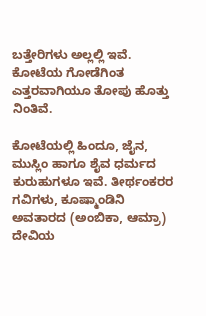ಬತ್ತೇರಿಗಳು ಅಲ್ಲಲ್ಲಿ ಇವೆ. ಕೋಟೆಯ ಗೋಡೆಗಿಂತ ಎತ್ತರವಾಗಿಯೂ ತೋಪು ಹೊತ್ತು ನಿಂತಿವೆ.

ಕೋಟೆಯಲ್ಲಿ ಹಿಂದೂ, ಜೈನ, ಮುಸ್ಲಿಂ ಹಾಗೂ ಶೈವ ಧರ್ಮದ ಕುರುಹುಗಳೂ ಇವೆ. ತೀರ್ಥಂಕರರ ಗವಿಗಳು, ಕೂಷ್ಮಾಂಡಿನಿ ಅವತಾರದ (ಅಂಬಿಕಾ, ಆಮ್ರಾ) ದೇವಿಯ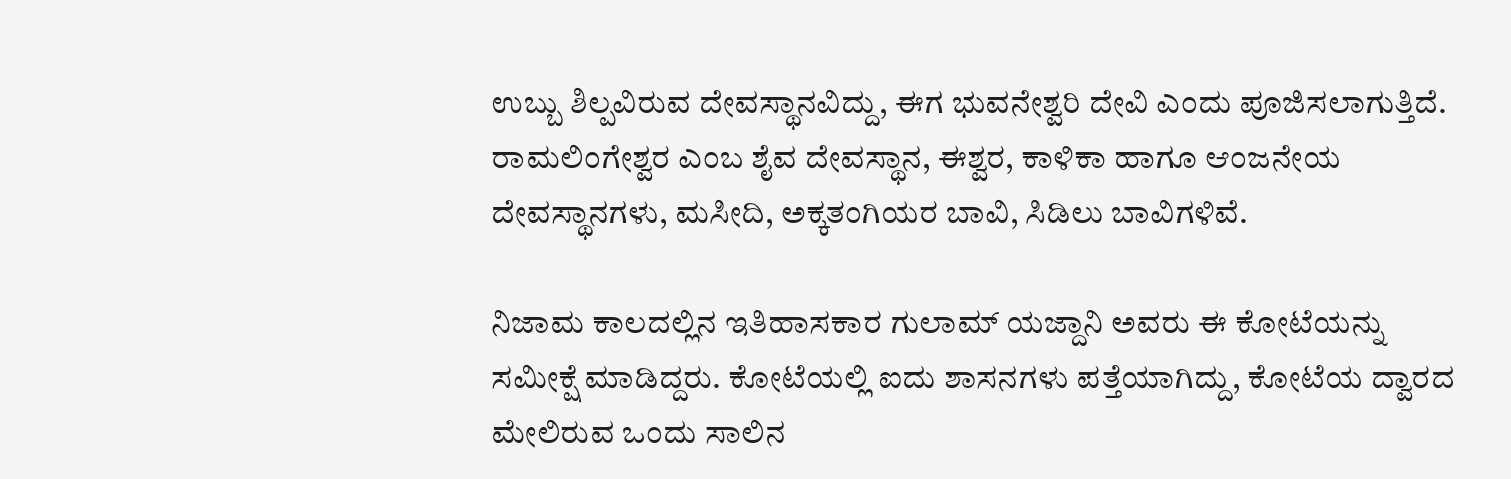ಉಬ್ಬು ಶಿಲ್ಪವಿರುವ ದೇವಸ್ಥಾನವಿದ್ದು, ಈಗ ಭುವನೇಶ್ವರಿ ದೇವಿ ಎಂದು ಪೂಜಿಸಲಾಗುತ್ತಿದೆ. ರಾಮಲಿಂಗೇಶ್ವರ ಎಂಬ ಶೈವ ದೇವಸ್ಥಾನ, ಈಶ್ವರ, ಕಾಳಿಕಾ ಹಾಗೂ ಆಂಜನೇಯ ದೇವಸ್ಥಾನಗಳು, ಮಸೀದಿ, ಅಕ್ಕತಂಗಿಯರ ಬಾವಿ, ಸಿಡಿಲು ಬಾವಿಗಳಿವೆ.

ನಿಜಾಮ ಕಾಲದಲ್ಲಿನ ಇತಿಹಾಸಕಾರ ಗುಲಾಮ್ ಯಜ್ದಾನಿ ಅವರು ಈ ಕೋಟೆಯನ್ನು ಸಮೀಕ್ಷೆ ಮಾಡಿದ್ದರು. ಕೋಟೆಯಲ್ಲಿ ಐದು ಶಾಸನಗಳು ಪತ್ತೆಯಾಗಿದ್ದು, ಕೋಟೆಯ ದ್ವಾರದ ಮೇಲಿರುವ ಒಂದು ಸಾಲಿನ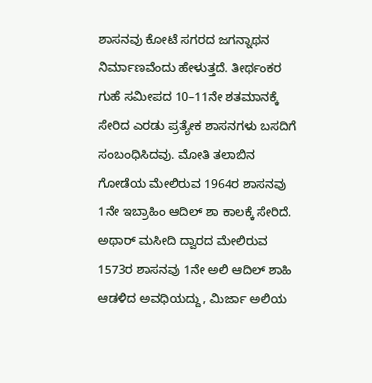ಶಾಸನವು ಕೋಟೆ ಸಗರದ ಜಗನ್ನಾಥನ ನಿರ್ಮಾಣವೆಂದು ಹೇಳುತ್ತದೆ. ತೀರ್ಥಂಕರ ಗುಹೆ ಸಮೀಪದ 10–11ನೇ ಶತಮಾನಕ್ಕೆ ಸೇರಿದ ಎರಡು ಪ್ರತ್ಯೇಕ ಶಾಸನಗಳು ಬಸದಿಗೆ ಸಂಬಂಧಿಸಿದವು. ಮೋತಿ ತಲಾಬಿನ ಗೋಡೆಯ ಮೇಲಿರುವ 1964ರ ಶಾಸನವು 1ನೇ ಇಬ್ರಾಹಿಂ ಆದಿಲ್ ಶಾ ಕಾಲಕ್ಕೆ ಸೇರಿದೆ. ಅಥಾರ್ ಮಸೀದಿ ದ್ವಾರದ ಮೇಲಿರುವ 1573ರ ಶಾಸನವು 1ನೇ ಅಲಿ ಆದಿಲ್‌ ಶಾಹಿ ಆಡಳಿದ ಅವಧಿಯದ್ದು, ಮಿರ್ಜಾ ಅಲಿಯ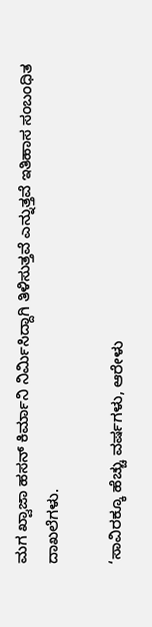ಮಗ ಖ್ವಾಜಾ ಹಸನ್ ಕಿರ್ಮಾನಿ ನಿರ್ಮಿಸಿದ್ದಾಗಿ ತಿಳಿಸುತ್ತವೆ ಎನ್ನುತ್ತವೆ ಇತಿಹಾಸ ಸಂಬಂಧಿತ ದಾಖಲೆಗಳು.

‘ಸಾವಿರಕ್ಕೂ ಹೆಚ್ಚು ವರ್ಷಗಳು, ಆರೇಳು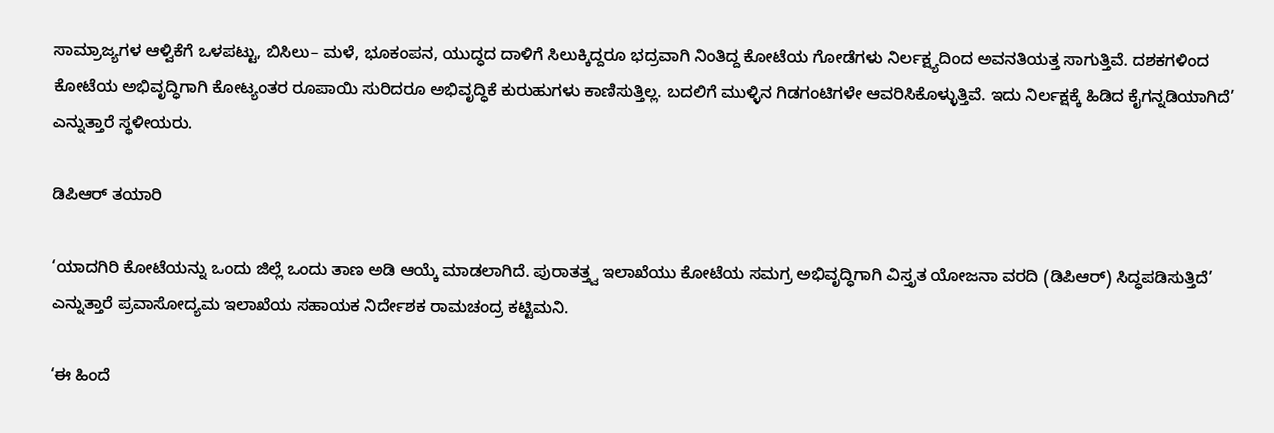ಸಾಮ್ರಾಜ್ಯಗಳ ಆಳ್ವಿಕೆಗೆ ಒಳಪಟ್ಟು, ಬಿಸಿಲು– ಮಳೆ, ಭೂಕಂಪನ, ಯುದ್ಧದ ದಾಳಿಗೆ ಸಿಲುಕ್ಕಿದ್ದರೂ ಭದ್ರವಾಗಿ ನಿಂತಿದ್ದ ಕೋಟೆಯ ಗೋಡೆಗಳು ನಿರ್ಲಕ್ಷ್ಯದಿಂದ ಅವನತಿಯತ್ತ ಸಾಗುತ್ತಿವೆ. ದಶಕಗಳಿಂದ ಕೋಟೆಯ ಅಭಿವೃದ್ಧಿಗಾಗಿ ಕೋಟ್ಯಂತರ ರೂಪಾಯಿ ಸುರಿದರೂ ಅಭಿವೃದ್ಧಿಕೆ ಕುರುಹುಗಳು ಕಾಣಿಸುತ್ತಿಲ್ಲ. ಬದಲಿಗೆ ಮುಳ್ಳಿನ ಗಿಡಗಂಟಿಗಳೇ ಆವರಿಸಿಕೊಳ್ಳುತ್ತಿವೆ. ಇದು ನಿರ್ಲಕ್ಷಕ್ಕೆ ಹಿಡಿದ ಕೈಗನ್ನಡಿಯಾಗಿದೆ’ ಎನ್ನುತ್ತಾರೆ ಸ್ಥಳೀಯರು.

ಡಿಪಿಆರ್ ತಯಾರಿ

‘ಯಾದಗಿರಿ ಕೋಟೆಯನ್ನು ಒಂದು ಜಿಲ್ಲೆ ಒಂದು ತಾಣ ಅಡಿ ಆಯ್ಕೆ ಮಾಡಲಾಗಿದೆ. ಪುರಾತತ್ತ್ವ ಇಲಾಖೆಯು ಕೋಟೆಯ ಸಮಗ್ರ ಅಭಿವೃದ್ಧಿಗಾಗಿ ವಿಸ್ತೃತ ಯೋಜನಾ ವರದಿ (ಡಿಪಿಆರ್‌) ಸಿದ್ಧಪಡಿಸುತ್ತಿದೆ’ ಎನ್ನುತ್ತಾರೆ ಪ್ರವಾಸೋದ್ಯಮ ಇಲಾಖೆಯ ಸಹಾಯಕ ನಿರ್ದೇಶಕ ರಾಮಚಂದ್ರ ಕಟ್ಟಿಮನಿ.

‘ಈ ಹಿಂದೆ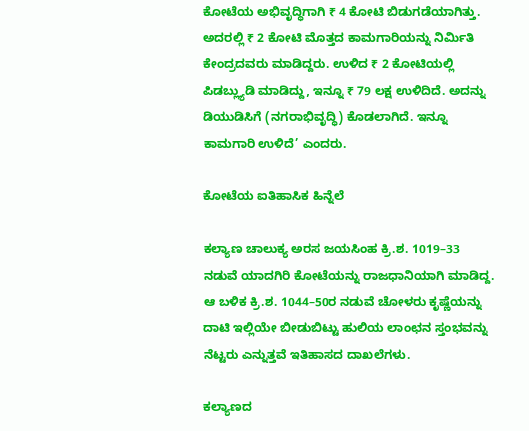ಕೋಟೆಯ ಅಭಿವೃದ್ಧಿಗಾಗಿ ₹ 4 ಕೋಟಿ ಬಿಡುಗಡೆಯಾಗಿತ್ತು. ಅದರಲ್ಲಿ ₹ 2 ಕೋಟಿ ಮೊತ್ತದ ಕಾಮಗಾರಿಯನ್ನು ನಿರ್ಮಿತಿ ಕೇಂದ್ರದವರು ಮಾಡಿದ್ದರು. ಉಳಿದ ₹ 2 ಕೋಟಿಯಲ್ಲಿ ಪಿಡಬ್ಲ್ಯುಡಿ ಮಾಡಿದ್ದು, ಇನ್ನೂ ₹ 79 ಲಕ್ಷ ಉಳಿದಿದೆ. ಅದನ್ನು ಡಿಯುಡಿಸಿಗೆ (ನಗರಾಭಿವೃದ್ಧಿ) ಕೊಡಲಾಗಿದೆ. ಇನ್ನೂ ಕಾಮಗಾರಿ ಉಳಿದೆ’ ಎಂದರು.

ಕೋಟೆಯ ಐತಿಹಾಸಿಕ ಹಿನ್ನೆಲೆ

ಕಲ್ಯಾಣ ಚಾಲುಕ್ಯ ಅರಸ ಜಯಸಿಂಹ ಕ್ರಿ.ಶ. 1019–33 ನಡುವೆ ಯಾದಗಿರಿ ಕೋಟೆಯನ್ನು ರಾಜಧಾನಿಯಾಗಿ ಮಾಡಿದ್ದ. ಆ ಬಳಿಕ ಕ್ರಿ.ಶ. 1044–50ರ ನಡುವೆ ಚೋಳರು ಕೃಷ್ಣೆಯನ್ನು ದಾಟಿ ಇಲ್ಲಿಯೇ ಬೀಡುಬಿಟ್ಟು ಹುಲಿಯ ಲಾಂಛನ ಸ್ತಂಭವನ್ನು ನೆಟ್ಟರು ಎನ್ನುತ್ತವೆ ಇತಿಹಾಸದ ದಾಖಲೆಗಳು.

ಕಲ್ಯಾಣದ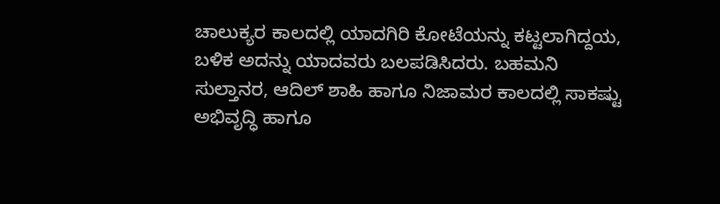ಚಾಲುಕ್ಯರ ಕಾಲದಲ್ಲಿ ಯಾದಗಿರಿ ಕೋಟೆಯನ್ನು ಕಟ್ಟಲಾಗಿದ್ದಯ, ಬಳಿಕ ಅದನ್ನು ಯಾದವರು ಬಲಪಡಿಸಿದರು. ಬಹಮನಿ ಸುಲ್ತಾನರ, ಆದಿಲ್‌ ಶಾಹಿ ಹಾಗೂ ನಿಜಾಮರ ಕಾಲದಲ್ಲಿ ಸಾಕಷ್ಟು ಅಭಿವೃದ್ಧಿ ಹಾಗೂ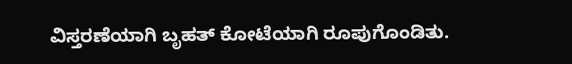ವಿಸ್ತರಣೆಯಾಗಿ ಬೃಹತ್ ಕೋಟೆಯಾಗಿ ರೂಪುಗೊಂಡಿತು.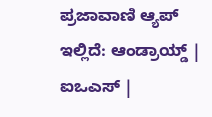ಪ್ರಜಾವಾಣಿ ಆ್ಯಪ್ ಇಲ್ಲಿದೆ: ಆಂಡ್ರಾಯ್ಡ್ | ಐಒಎಸ್ |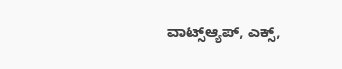ವಾಟ್ಸ್ಆ್ಯಪ್, ಎಕ್ಸ್,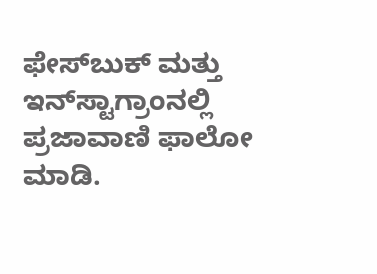ಫೇಸ್‌ಬುಕ್ ಮತ್ತು ಇನ್‌ಸ್ಟಾಗ್ರಾಂನಲ್ಲಿ ಪ್ರಜಾವಾಣಿ ಫಾಲೋ ಮಾಡಿ.